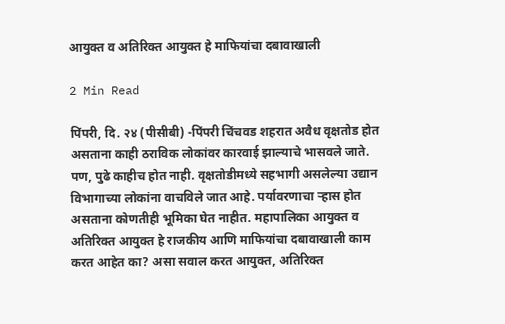आयुक्त व अतिरिक्त आयुक्त हे माफियांचा दबावाखाली

2 Min Read

पिंपरी, दि. २४ (पीसीबी) -पिंपरी चिंचवड शहरात अवैध वृक्षतोड होत असताना काही ठराविक लोकांवर कारवाई झाल्याचे भासवले जाते. पण, पुढे काहीच होत नाही. वृक्षतोडीमध्ये सहभागी असलेल्या उद्यान विभागाच्या लोकांना वाचविले जात आहे. पर्यावरणाचा ऱ्हास होत असताना कोणतीही भूमिका घेत नाहीत. महापालिका आयुक्त व अतिरिक्त आयुक्त हे राजकीय आणि माफियांचा दबावाखाली काम करत आहेत का? असा सवाल करत आयुक्त, अतिरिक्त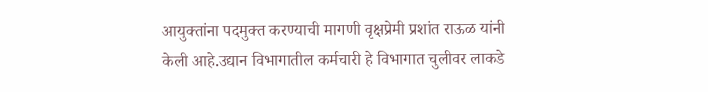आयुक्तांना पदमुक्त करण्याची मागणी वृक्षप्रेमी प्रशांत राऊळ यांनी केली आहे.उद्यान विभागातील कर्मचारी हे विभागात चुलीवर लाकडे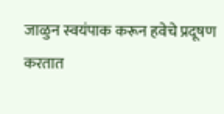जाळुन स्वयंपाक करून हवेचे प्रदूषण करतात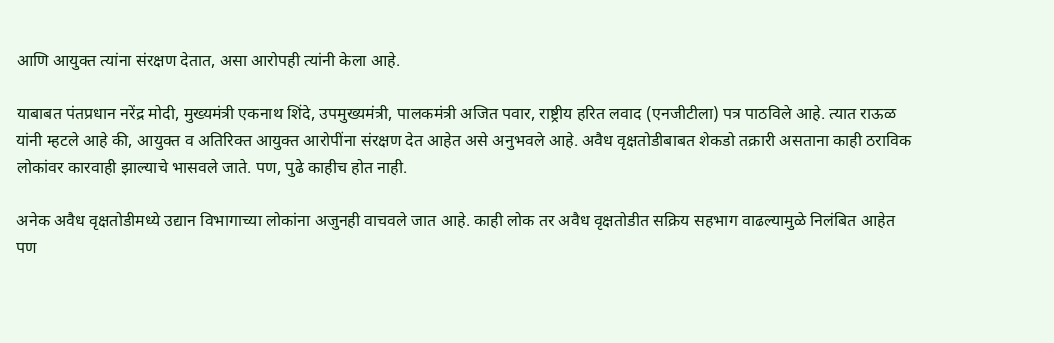आणि आयुक्त त्यांना संरक्षण देतात, असा आरोपही त्यांनी केला आहे.

याबाबत पंतप्रधान नरेंद्र मोदी, मुख्यमंत्री एकनाथ शिंदे, उपमुख्यमंत्री, पालकमंत्री अजित पवार, राष्ट्रीय हरित लवाद (एनजीटीला) पत्र पाठविले आहे. त्यात राऊळ यांनी म्हटले आहे की, आयुक्त व अतिरिक्त आयुक्त आरोपींना संरक्षण देत आहेत असे अनुभवले आहे. अवैध वृक्षतोडीबाबत शेकडो तक्रारी असताना काही ठराविक लोकांवर कारवाही झाल्याचे भासवले जाते. पण, पुढे काहीच होत नाही.

अनेक अवैध वृक्षतोडीमध्ये उद्यान विभागाच्या लोकांना अजुनही वाचवले जात आहे. काही लोक तर अवैध वृक्षतोडीत सक्रिय सहभाग वाढल्यामुळे निलंबित आहेत पण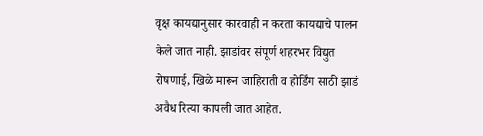वृक्ष कायद्यानुसार कारवाही न करता कायद्याचे पालन केले जात नाही. झाडांवर संपूर्ण शहरभर विद्युत रोषणाई, खिळे मारून जाहिराती व होर्डिंग साठी झाडं अवैध रित्या कापली जात आहेत.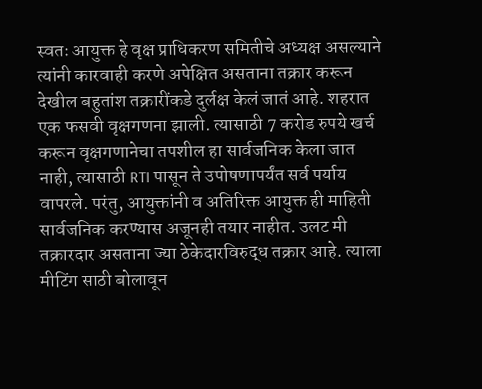स्वतः आयुक्त हे वृक्ष प्राधिकरण समितीचे अध्यक्ष असल्याने त्यांनी कारवाही करणे अपेक्षित असताना तक्रार करून देखील बहुतांश तक्रारींकडे दुर्लक्ष केलं जातं आहे. शहरात एक फसवी वृक्षगणना झाली. त्यासाठी 7 करोड रुपये खर्च करून वृक्षगणानेचा तपशील हा सार्वजनिक केला जात नाही, त्यासाठी RTI पासून ते उपोषणापर्यंत सर्व पर्याय वापरले. परंतु, आयुक्तांनी व अतिरिक्त आयुक्त ही माहिती सार्वजनिक करण्यास अजूनही तयार नाहीत. उलट मी तक्रारदार असताना ज्या ठेकेदारविरुद्ध तक्रार आहे. त्याला मीटिंग साठी बोलावून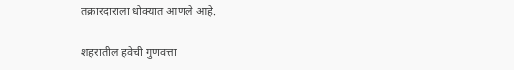तक्रारदाराला धोक्यात आणले आहे.

शहरातील हवेची गुणवत्ता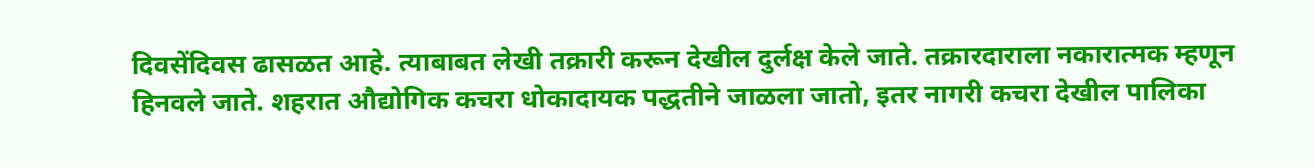दिवसेंदिवस ढासळत आहे. त्याबाबत लेखी तक्रारी करून देखील दुर्लक्ष केले जाते. तक्रारदाराला नकारात्मक म्हणून हिनवले जाते. शहरात औद्योगिक कचरा धोकादायक पद्धतीने जाळला जातो, इतर नागरी कचरा देखील पालिका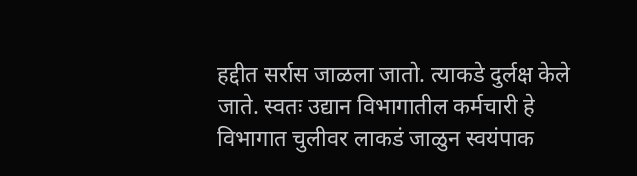हद्दीत सर्रास जाळला जातो. त्याकडे दुर्लक्ष केले जाते. स्वतः उद्यान विभागातील कर्मचारी हे विभागात चुलीवर लाकडं जाळुन स्वयंपाक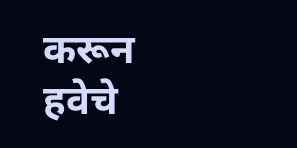करून हवेचे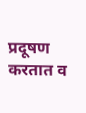प्रदूषण करतात व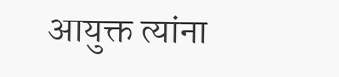आयुक्त त्यांना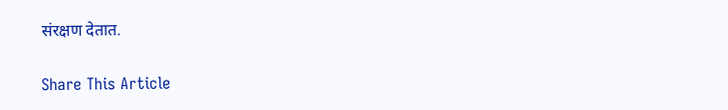संरक्षण देतात.

Share This Article